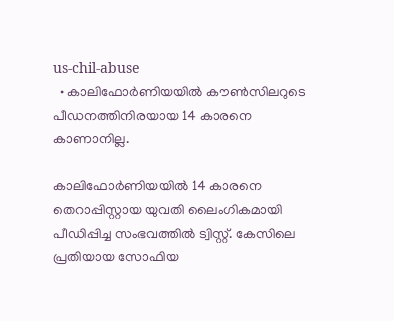us-chil-abuse
  • കാലിഫോര്‍ണിയയില്‍ കൗണ്‍സിലറുടെ പീഡനത്തിനിരയായ 14 കാരനെ കാണാനില്ല.

കാലിഫോര്‍ണിയയില്‍ 14 കാരനെ തെറാപ്പിസ്റ്റായ യുവതി ലൈംഗികമായി പീഡിപ്പിച്ച സംഭവത്തില്‍ ട്വിസ്റ്റ്. കേസിലെ പ്രതിയായ സോഫിയ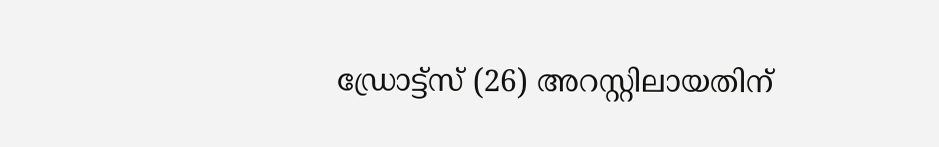ഡ്രോട്ട്സ് (26) അറസ്റ്റിലായതിന്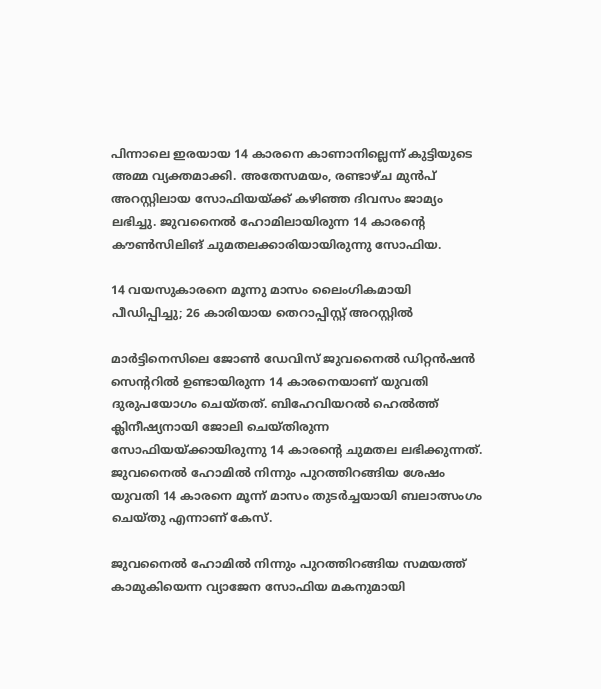പിന്നാലെ ഇരയായ 14 കാരനെ കാണാനില്ലെന്ന് കുട്ടിയുടെ അമ്മ വ്യക്തമാക്കി. അതേസമയം, രണ്ടാഴ്ച മുന്‍പ് അറസ്റ്റിലായ സോഫിയയ്ക്ക് കഴിഞ്ഞ ദിവസം ജാമ്യം ലഭിച്ചു. ജുവനൈൽ ഹോമിലായിരുന്ന 14 കാരന്‍റെ കൗൺസിലിങ് ചുമതലക്കാരിയായിരുന്നു സോഫിയ.

14 വയസുകാരനെ മൂന്നു മാസം ലൈംഗികമായി പീഡിപ്പിച്ചു; 26 കാരിയായ തെറാപ്പിസ്റ്റ് അറസ്റ്റില്‍

മാർട്ടിനെസിലെ ജോൺ ഡേവിസ് ജുവനൈൽ ഡിറ്റൻഷൻ സെന്ററില്‍ ഉണ്ടായിരുന്ന 14 കാരനെയാണ് യുവതി ദുരുപയോഗം ചെയ്തത്. ബിഹേവിയറൽ ഹെൽത്ത് ക്ലിനീഷ്യനായി ജോലി ചെയ്തിരുന്ന സോഫിയയ്ക്കായിരുന്നു 14 കാരന്റെ ചുമതല ലഭിക്കുന്നത്. ജുവനൈൽ ഹോമില്‍ നിന്നും പുറത്തിറങ്ങിയ ശേഷം യുവതി 14 കാരനെ മൂന്ന് മാസം തുടർച്ചയായി ബലാത്സംഗം ചെയ്തു എന്നാണ് കേസ്.

ജുവനൈല്‍ ഹോമില്‍ നിന്നും പുറത്തിറങ്ങിയ സമയത്ത് കാമുകിയെന്ന വ്യാജേന സോഫിയ മകനുമായി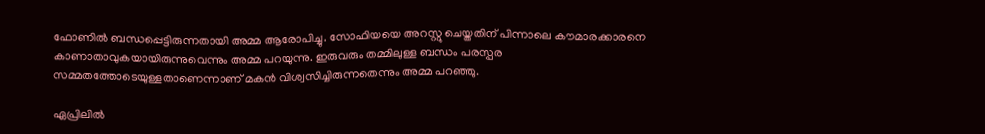ഫോണില്‍ ബന്ധപ്പെട്ടിരുന്നതായി അമ്മ ആരോപിച്ചു. സോഫിയയെ അറസ്റ്റു ചെയ്തതിന് പിന്നാലെ കൗമാരക്കാരനെ കാണാതാവുകയായിരുന്നുവെന്നും അമ്മ പറയുന്നു. ഇരുവരും തമ്മിലുള്ള ബന്ധം പരസ്പര സമ്മതത്തോടെയുള്ളതാണെന്നാണ് മകന്‍ വിശ്വസിച്ചിരുന്നതെന്നും അമ്മ പറഞ്ഞു.

ഏപ്രിലിൽ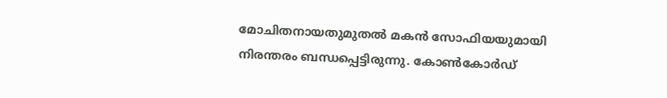മോചിതനായതുമുതൽ മകൻ സോഫിയയുമായി നിരന്തരം ബന്ധപ്പെട്ടിരുന്നു. കോൺകോർഡ്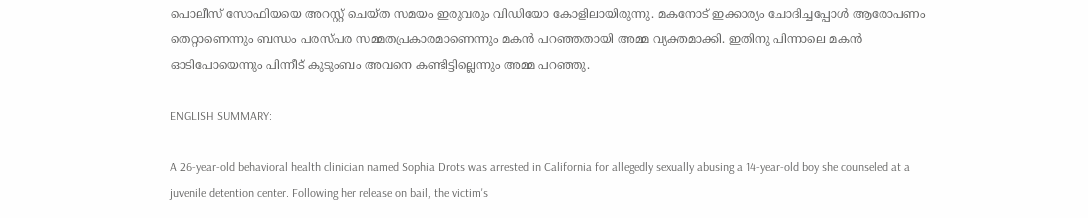പൊലീസ് സോഫിയയെ അറസ്റ്റ് ചെയ്ത സമയം ഇരുവരും വിഡിയോ കോളിലായിരുന്നു. മകനോട് ഇക്കാര്യം ചോദിച്ചപ്പോള്‍ ആരോപണം തെറ്റാണെന്നും ബന്ധം പരസ്പര സമ്മതപ്രകാരമാണെന്നും മകന്‍ പറഞ്ഞതായി അമ്മ വ്യക്തമാക്കി. ഇതിനു പിന്നാലെ മകന്‍ ഓടിപോയെന്നും പിന്നീട് കുടുംബം അവനെ കണ്ടിട്ടില്ലെന്നും അമ്മ പറഞ്ഞു.

ENGLISH SUMMARY:

A 26-year-old behavioral health clinician named Sophia Drots was arrested in California for allegedly sexually abusing a 14-year-old boy she counseled at a juvenile detention center. Following her release on bail, the victim's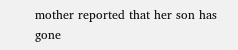mother reported that her son has gone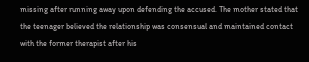missing after running away upon defending the accused. The mother stated that the teenager believed the relationship was consensual and maintained contact with the former therapist after his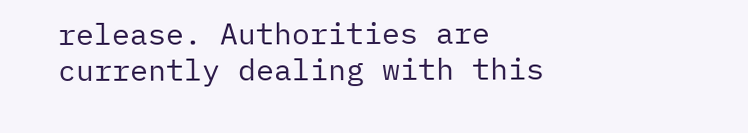release. Authorities are currently dealing with this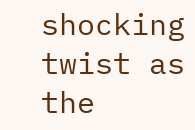shocking twist as the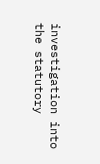investigation into the statutory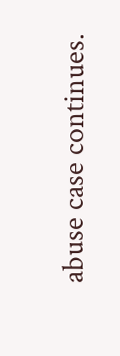abuse case continues.